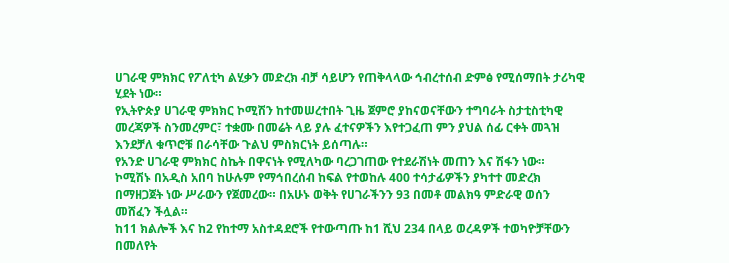ሀገራዊ ምክክር የፖለቲካ ልሂቃን መድረክ ብቻ ሳይሆን የጠቅላላው ኅብረተሰብ ድምፅ የሚሰማበት ታሪካዊ ሂደት ነው።
የኢትዮጵያ ሀገራዊ ምክክር ኮሚሽን ከተመሠረተበት ጊዜ ጀምሮ ያከናወናቸውን ተግባራት ስታቲስቲካዊ መረጃዎች ስንመረምር፣ ተቋሙ በመሬት ላይ ያሉ ፈተናዎችን እየተጋፈጠ ምን ያህል ሰፊ ርቀት መጓዝ እንደቻለ ቁጥሮቹ በራሳቸው ጉልህ ምስክርነት ይሰጣሉ።
የአንድ ሀገራዊ ምክክር ስኬት በዋናነት የሚለካው ባረጋገጠው የተደራሽነት መጠን እና ሽፋን ነው።
ኮሚሽኑ በአዲስ አበባ ከሁሉም የማኅበረሰብ ከፍል የተወከሉ 400 ተሳታፊዎችን ያካተተ መድረክ በማዘጋጀት ነው ሥራውን የጀመረው። በአሁኑ ወቅት የሀገራችንን 93 በመቶ መልክዓ ምድራዊ ወሰን መሸፈን ችሏል።
ከ11 ክልሎች እና ከ2 የከተማ አስተዳደሮች የተውጣጡ ከ1 ሺህ 234 በላይ ወረዳዎች ተወካዮቻቸውን በመለየት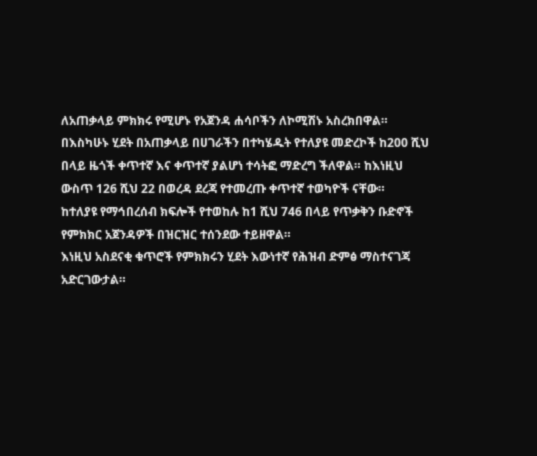ለአጠቃላይ ምክክሩ የሚሆኑ የአጀንዳ ሐሳቦችን ለኮሚሽኑ አስረክበዋል።
በእስካሁኑ ሂደት በአጠቃላይ በሀገራችን በተካሄዱት የተለያዩ መድረኮች ከ200 ሺህ በላይ ዜጎች ቀጥተኛ እና ቀጥተኛ ያልሆነ ተሳትፎ ማድረግ ችለዋል። ከእነዚህ ውስጥ 126 ሺህ 22 በወረዳ ደረጃ የተመረጡ ቀጥተኛ ተወካዮች ናቸው።
ከተለያዩ የማኅበረሰብ ክፍሎች የተወከሉ ከ1 ሺህ 746 በላይ የጥቃቅን ቡድኖች የምክክር አጀንዳዎች በዝርዝር ተሰንደው ተይዘዋል።
እነዚህ አስደናቂ ቁጥሮች የምክክሩን ሂደት እውነተኛ የሕዝብ ድምፅ ማስተናገጃ አድርገውታል።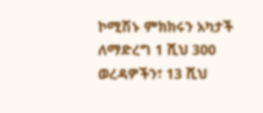ኮሚሽኑ ምክክሩን አካታች ለማድረግ 1 ሺህ 300 ወረዳዎችን፣ 13 ሺህ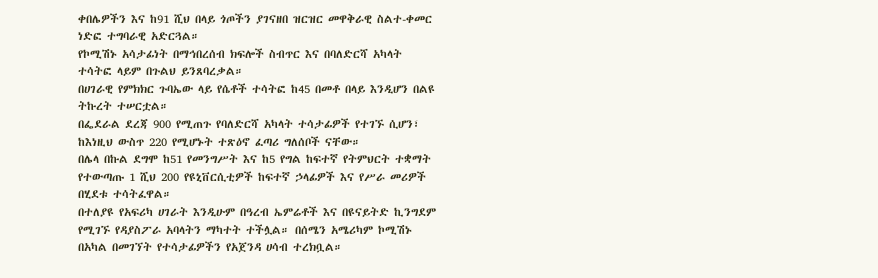ቀበሌዎችን እና ከ91 ሺህ በላይ ጎጦችን ያገናዘበ ዝርዝር መዋቅራዊ ስልተ-ቀመር ነድፎ ተግባራዊ አድርጓል።
የኮሚሽኑ አሳታፊነት በማኅበረሰብ ክፍሎች ስብጥር እና በባለድርሻ አካላት ተሳትፎ ላይም በጉልህ ይንጸባረቃል።
በሀገራዊ የምክክር ጉባኤው ላይ የሴቶች ተሳትፎ ከ45 በመቶ በላይ እንዲሆን በልዩ ትኩረት ተሠርቷል።
በፌደራል ደረጃ 900 የሚጠጉ የባለድርሻ አካላት ተሳታፊዎች የተገኙ ሲሆን፣ ከእነዚህ ውስጥ 220 የሚሆኑት ተጽዕኖ ፈጣሪ ግለሰቦች ናቸው።
በሌላ በኩል ደግሞ ከ51 የመንግሥት እና ከ5 የግል ከፍተኛ የትምህርት ተቋማት የተውጣጡ 1 ሺህ 200 የዩኒቨርሲቲዎች ከፍተኛ ኃላፊዎች እና የሥራ መሪዎች በሂደቱ ተሳትፈዋል።
በተለያዩ የአፍሪካ ሀገራት እንዲሁም በዓረብ ኤምሬቶች እና በዩናይትድ ኪንግደም የሚገኙ የዳያስፖራ አባላትን ማካተት ተችሏል። በሰሜን አሜሪካም ኮሚሽኑ በአካል በመገኘት የተሳታፊዎችን የአጀንዳ ሀሳብ ተረክቧል።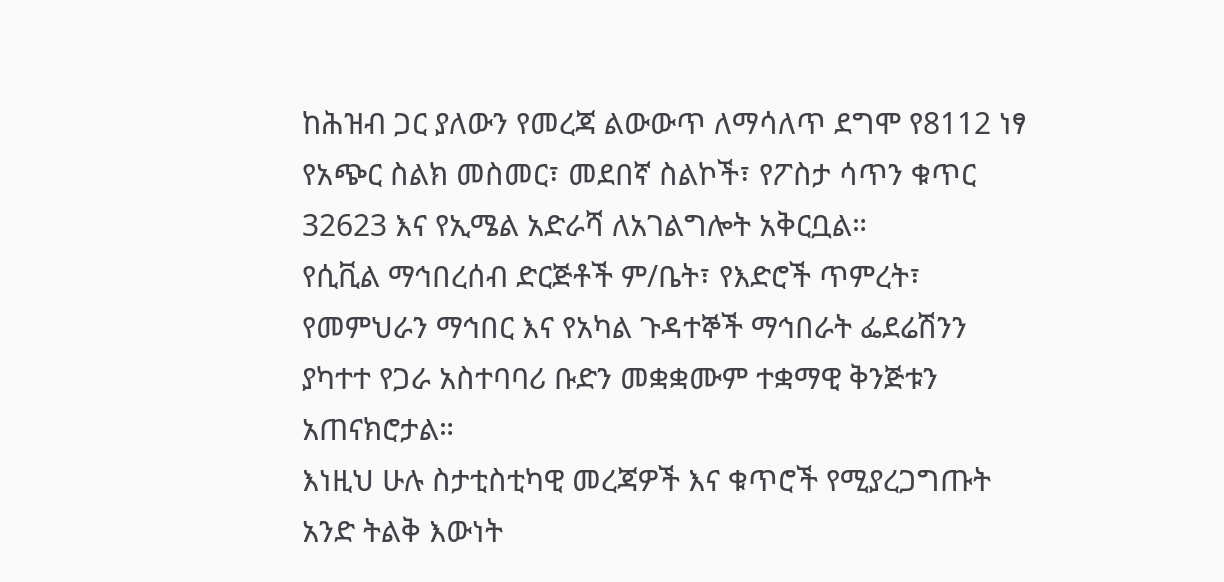ከሕዝብ ጋር ያለውን የመረጃ ልውውጥ ለማሳለጥ ደግሞ የ8112 ነፃ የአጭር ስልክ መስመር፣ መደበኛ ስልኮች፣ የፖስታ ሳጥን ቁጥር 32623 እና የኢሜል አድራሻ ለአገልግሎት አቅርቧል።
የሲቪል ማኅበረሰብ ድርጅቶች ም/ቤት፣ የእድሮች ጥምረት፣ የመምህራን ማኅበር እና የአካል ጉዳተኞች ማኅበራት ፌደሬሽንን ያካተተ የጋራ አስተባባሪ ቡድን መቋቋሙም ተቋማዊ ቅንጅቱን አጠናክሮታል።
እነዚህ ሁሉ ስታቲስቲካዊ መረጃዎች እና ቁጥሮች የሚያረጋግጡት አንድ ትልቅ እውነት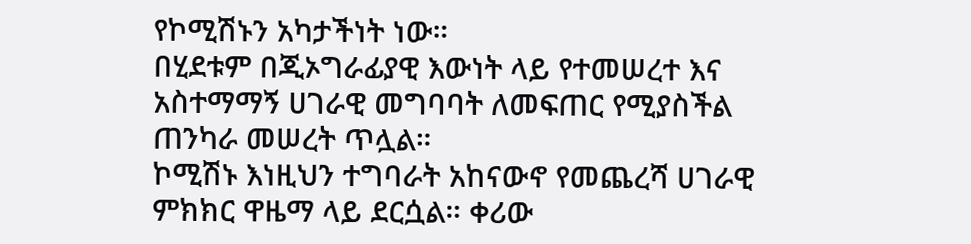የኮሚሽኑን አካታችነት ነው።
በሂደቱም በጂኦግራፊያዊ እውነት ላይ የተመሠረተ እና አስተማማኝ ሀገራዊ መግባባት ለመፍጠር የሚያስችል ጠንካራ መሠረት ጥሏል።
ኮሚሽኑ እነዚህን ተግባራት አከናውኖ የመጨረሻ ሀገራዊ ምክክር ዋዜማ ላይ ደርሷል። ቀሪው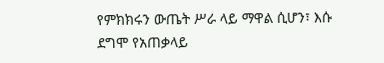የምክክሩን ውጤት ሥራ ላይ ማዋል ሲሆን፣ እሱ ደግሞ የአጠቃላይ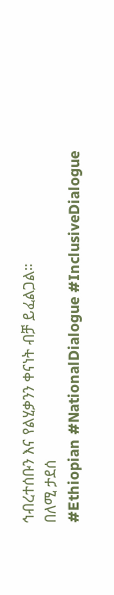ኅብረተሰቡን እና የልሂቃንን ቀናነት ብቻ ይፈልጋል።
በለሚ ታደሰ
#Ethiopian #NationalDialogue #InclusiveDialogue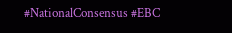#NationalConsensus #EBC